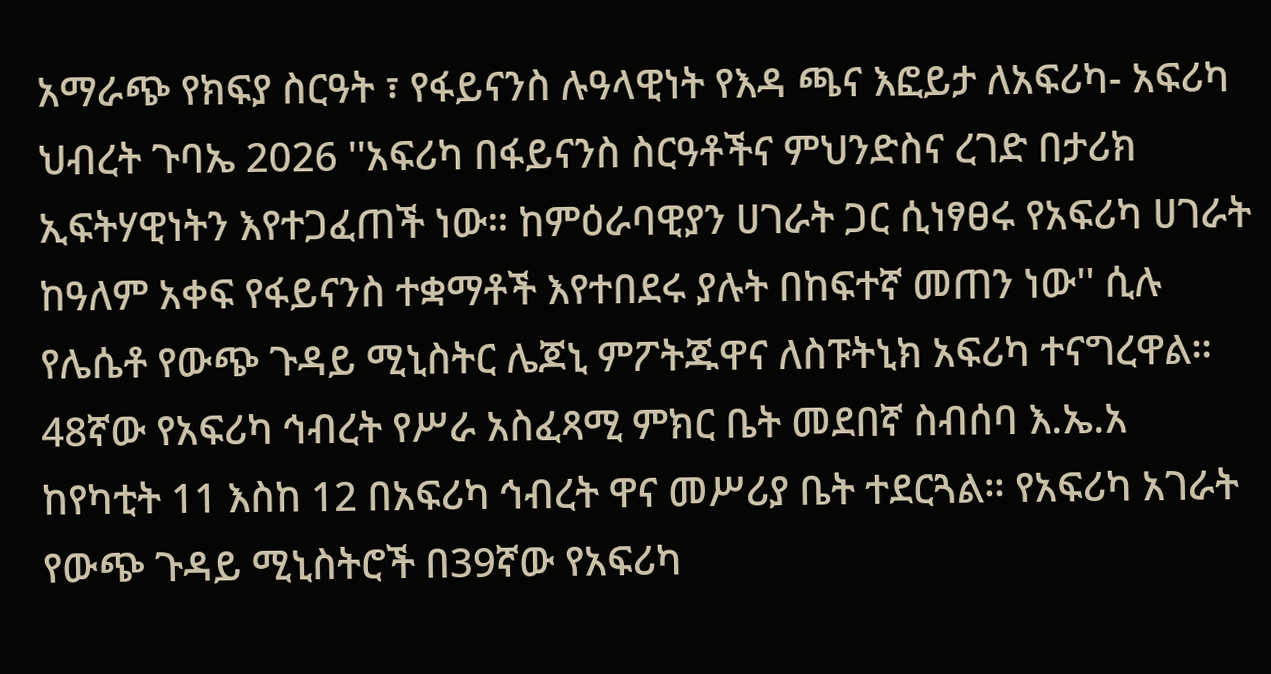አማራጭ የክፍያ ስርዓት ፣ የፋይናንስ ሉዓላዊነት የእዳ ጫና እፎይታ ለአፍሪካ- አፍሪካ ህብረት ጉባኤ 2026 ''አፍሪካ በፋይናንስ ስርዓቶችና ምህንድስና ረገድ በታሪክ ኢፍትሃዊነትን እየተጋፈጠች ነው። ከምዕራባዊያን ሀገራት ጋር ሲነፃፀሩ የአፍሪካ ሀገራት ከዓለም አቀፍ የፋይናንስ ተቋማቶች እየተበደሩ ያሉት በከፍተኛ መጠን ነው'' ሲሉ የሌሴቶ የውጭ ጉዳይ ሚኒስትር ሌጆኒ ምፖትጁዋና ለስፑትኒክ አፍሪካ ተናግረዋል።
48ኛው የአፍሪካ ኅብረት የሥራ አስፈጻሚ ምክር ቤት መደበኛ ስብሰባ እ.ኤ.አ ከየካቲት 11 እስከ 12 በአፍሪካ ኅብረት ዋና መሥሪያ ቤት ተደርጓል። የአፍሪካ አገራት የውጭ ጉዳይ ሚኒስትሮች በ39ኛው የአፍሪካ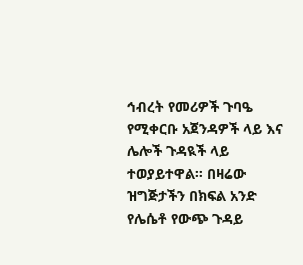ኅብረት የመሪዎች ጉባዔ የሚቀርቡ አጀንዳዎች ላይ እና ሌሎች ጉዳዪች ላይ ተወያይተዋል። በዛሬው ዝግጅታችን በክፍል አንድ የሌሴቶ የውጭ ጉዳይ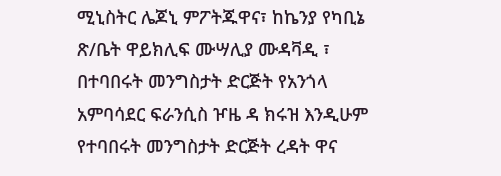ሚኒስትር ሌጆኒ ምፖትጁዋና፣ ከኬንያ የካቢኔ ጽ/ቤት ዋይክሊፍ ሙሣሊያ ሙዳቫዲ ፣ በተባበሩት መንግስታት ድርጅት የአንጎላ አምባሳደር ፍራንሲስ ዦዜ ዳ ክሩዝ እንዲሁም የተባበሩት መንግስታት ድርጅት ረዳት ዋና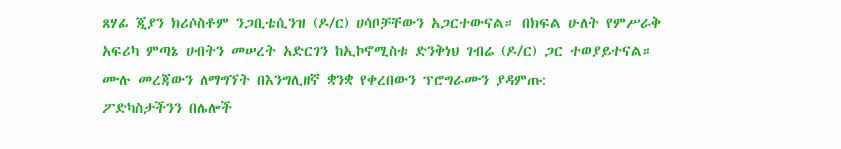ጸሃፊ ጂያን ክሪሶስቶም ንጋቢቴሲንዝ (ዶ/ር) ሀሳቦቻቸውን አጋርተውናል። በክፍል ሁለት የምሥራቅ አፍሪካ ምጣኔ ሀብትን መሠረት አድርገን ከኢኮኖሚስቱ ድንቅነህ ገብሬ (ዶ/ር) ጋር ተወያይተናል።
ሙሉ መረጃውን ለማግኘት በእንግሊዘኛ ቋንቋ የቀረበውን ፕሮግራሙን ያዳምጡ:
ፖድካስታችንን በሌሎች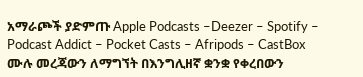አማራጮች ያድምጡ Apple Podcasts –Deezer – Spotify – Podcast Addict – Pocket Casts – Afripods – CastBox
ሙሉ መረጃውን ለማግኘት በእንግሊዘኛ ቋንቋ የቀረበውን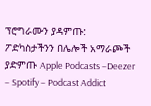ፕሮግራሙን ያዳምጡ:
ፖድካስታችንን በሌሎች አማራጮች ያድምጡ Apple Podcasts –Deezer – Spotify – Podcast Addict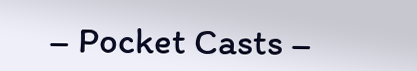– Pocket Casts –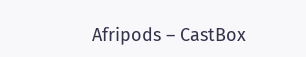Afripods – CastBox